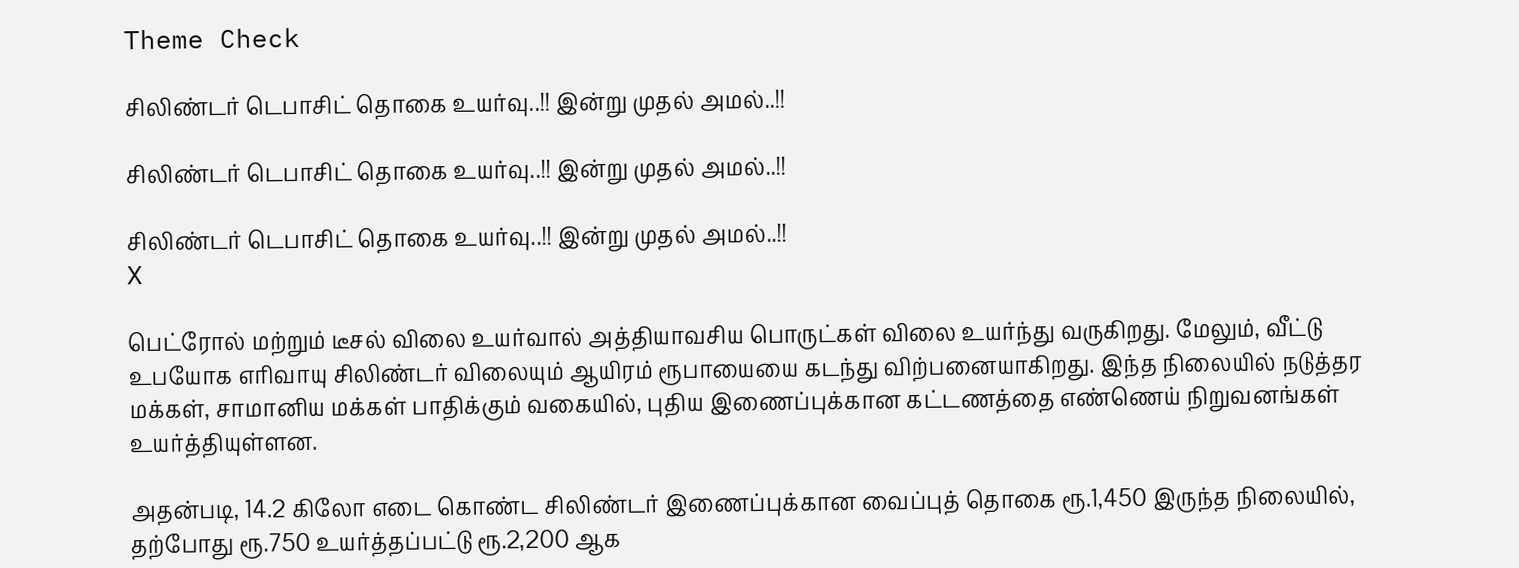Theme Check

சிலிண்டர் டெபாசிட் தொகை உயர்வு..!! இன்று முதல் அமல்..!!

சிலிண்டர் டெபாசிட் தொகை உயர்வு..!! இன்று முதல் அமல்..!!

சிலிண்டர் டெபாசிட் தொகை உயர்வு..!! இன்று முதல் அமல்..!!
X

பெட்ரோல் மற்றும் டீசல் விலை உயர்வால் அத்தியாவசிய பொருட்கள் விலை உயர்ந்து வருகிறது. மேலும், வீட்டு உபயோக எரிவாயு சிலிண்டர் விலையும் ஆயிரம் ரூபாயையை கடந்து விற்பனையாகிறது. இந்த நிலையில் நடுத்தர மக்கள், சாமானிய மக்கள் பாதிக்கும் வகையில், புதிய இணைப்புக்கான கட்டணத்தை எண்ணெய் நிறுவனங்கள் உயர்த்தியுள்ளன.

அதன்படி, 14.2 கிலோ எடை கொண்ட சிலிண்டர் இணைப்புக்கான வைப்புத் தொகை ரூ.1,450 இருந்த நிலையில், தற்போது ரூ.750 உயர்த்தப்பட்டு ரூ.2,200 ஆக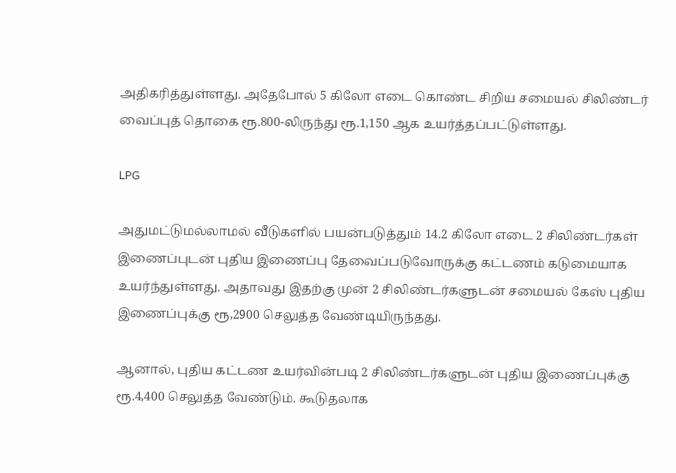அதிகரித்துள்ளது. அதேபோல் 5 கிலோ எடை கொண்ட சிறிய சமையல் சிலிண்டர் வைப்புத் தொகை ரூ.800-லிருந்து ரூ.1,150 ஆக உயர்த்தப்பட்டுள்ளது.

LPG

அதுமட்டுமல்லாமல் வீடுகளில் பயன்படுத்தும் 14.2 கிலோ எடை 2 சிலிண்டர்கள் இணைப்புடன் புதிய இணைப்பு தேவைப்படுவோருக்கு கட்டணம் கடுமையாக உயர்ந்துள்ளது. அதாவது இதற்கு முன் 2 சிலிண்டர்களுடன் சமையல் கேஸ் புதிய இணைப்புக்கு ரூ,2900 செலுத்த வேண்டியிருந்தது.

ஆனால், புதிய கட்டண உயர்வின்படி 2 சிலிண்டர்களுடன் புதிய இணைப்புக்கு ரூ.4,400 செலுத்த வேண்டும். கூடுதலாக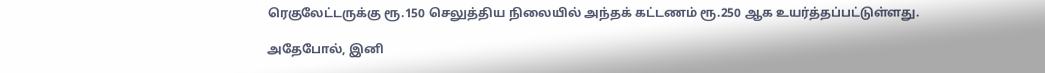ரெகுலேட்டருக்கு ரூ.150 செலுத்திய நிலையில் அந்தக் கட்டணம் ரூ.250 ஆக உயர்த்தப்பட்டுள்ளது.

அதேபோல், இனி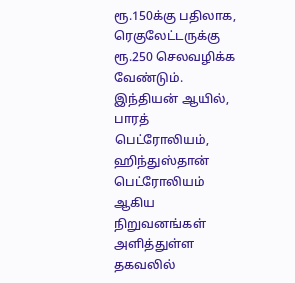ரூ.150க்கு பதிலாக, ரெகுலேட்டருக்கு ரூ.250 செலவழிக்க வேண்டும். இந்தியன் ஆயில், பாரத் பெட்ரோலியம், ஹிந்துஸ்தான் பெட்ரோலியம் ஆகிய நிறுவனங்கள் அளித்துள்ள தகவலில்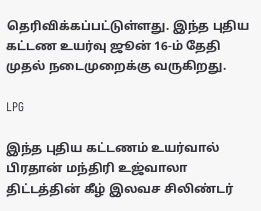தெரிவிக்கப்பட்டுள்ளது. இந்த புதிய கட்டண உயர்வு ஜூன் 16-ம் தேதி முதல் நடைமுறைக்கு வருகிறது.

LPG

இந்த புதிய கட்டணம் உயர்வால் பிரதான் மந்திரி உஜ்வாலா திட்டத்தின் கீழ் இலவச சிலிண்டர்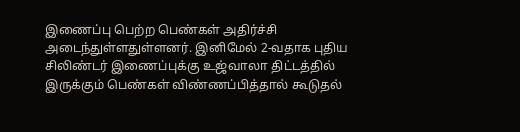இணைப்பு பெற்ற பெண்கள் அதிர்ச்சி அடைந்துள்ளதுள்ளனர். இனிமேல் 2-வதாக புதிய சிலிண்டர் இணைப்புக்கு உஜ்வாலா திட்டத்தில் இருக்கும் பெண்கள் விண்ணப்பித்தால் கூடுதல்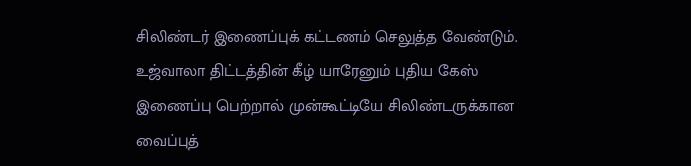சிலிண்டர் இணைப்புக் கட்டணம் செலுத்த வேண்டும். உஜ்வாலா திட்டத்தின் கீழ் யாரேனும் புதிய கேஸ் இணைப்பு பெற்றால் முன்கூட்டியே சிலிண்டருக்கான வைப்புத்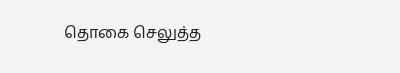தொகை செலுத்த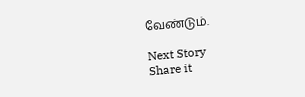வேண்டும்.

Next Story
Share it